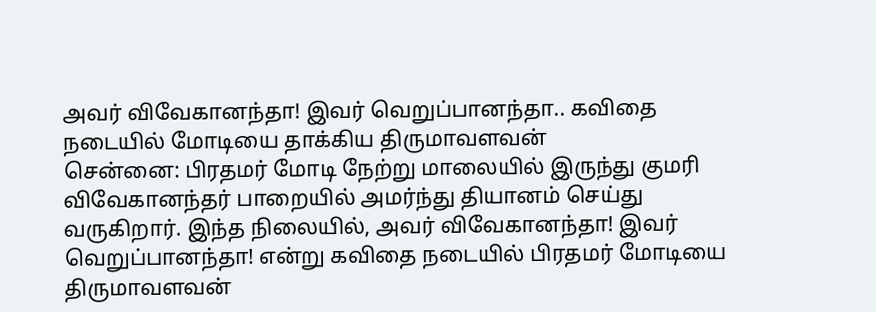அவர் விவேகானந்தா! இவர் வெறுப்பானந்தா.. கவிதை நடையில் மோடியை தாக்கிய திருமாவளவன்
சென்னை: பிரதமர் மோடி நேற்று மாலையில் இருந்து குமரி விவேகானந்தர் பாறையில் அமர்ந்து தியானம் செய்து வருகிறார். இந்த நிலையில், அவர் விவேகானந்தா! இவர் வெறுப்பானந்தா! என்று கவிதை நடையில் பிரதமர் மோடியை திருமாவளவன்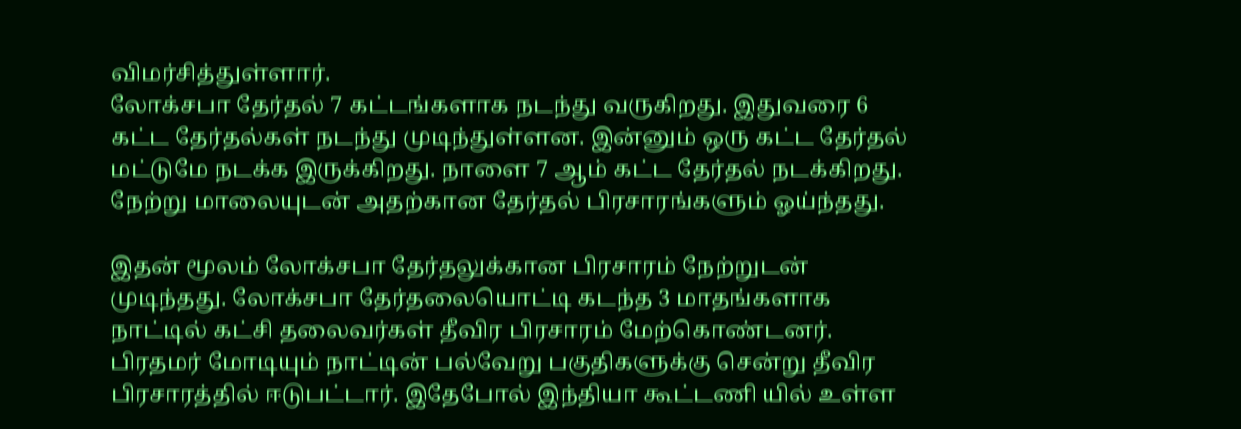விமர்சித்துள்ளார்.
லோக்சபா தேர்தல் 7 கட்டங்களாக நடந்து வருகிறது. இதுவரை 6 கட்ட தேர்தல்கள் நடந்து முடிந்துள்ளன. இன்னும் ஒரு கட்ட தேர்தல் மட்டுமே நடக்க இருக்கிறது. நாளை 7 ஆம் கட்ட தேர்தல் நடக்கிறது. நேற்று மாலையுடன் அதற்கான தேர்தல் பிரசாரங்களும் ஓய்ந்தது.

இதன் மூலம் லோக்சபா தேர்தலுக்கான பிரசாரம் நேற்றுடன் முடிந்தது. லோக்சபா தேர்தலையொட்டி கடந்த 3 மாதங்களாக நாட்டில் கட்சி தலைவர்கள் தீவிர பிரசாரம் மேற்கொண்டனர். பிரதமர் மோடியும் நாட்டின் பல்வேறு பகுதிகளுக்கு சென்று தீவிர பிரசாரத்தில் ஈடுபட்டார். இதேபோல் இந்தியா கூட்டணி யில் உள்ள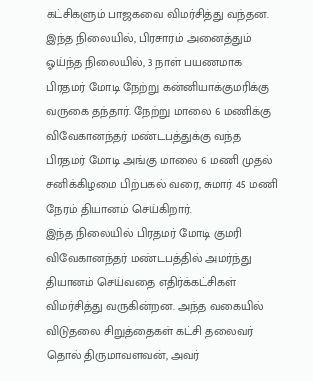கட்சிகளும் பாஜகவை விமர்சித்து வந்தன.
இந்த நிலையில், பிரசாரம் அனைத்தும் ஓய்ந்த நிலையில், 3 நாள் பயணமாக பிரதமர் மோடி நேற்று கன்னியாக்குமரிக்கு வருகை தந்தார். நேற்று மாலை 6 மணிக்கு விவேகானந்தர் மண்டபத்துக்கு வந்த பிரதமர் மோடி அங்கு மாலை 6 மணி முதல் சனிக்கிழமை பிற்பகல் வரை, சுமார் 45 மணி நேரம் தியானம் செய்கிறார்.
இந்த நிலையில் பிரதமர் மோடி குமரி விவேகானந்தர் மண்டபத்தில் அமர்ந்து தியானம் செய்வதை எதிர்க்கட்சிகள் விமர்சித்து வருகின்றன. அந்த வகையில் விடுதலை சிறுத்தைகள் கட்சி தலைவர் தொல் திருமாவளவன், அவர்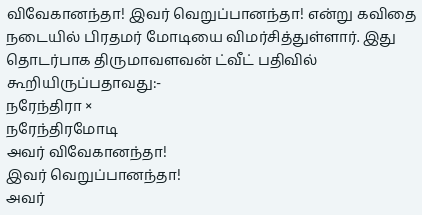விவேகானந்தா! இவர் வெறுப்பானந்தா! என்று கவிதை நடையில் பிரதமர் மோடியை விமர்சித்துள்ளார். இது தொடர்பாக திருமாவளவன் ட்வீட் பதிவில் கூறியிருப்பதாவது:-
நரேந்திரா ×
நரேந்திரமோடி
அவர் விவேகானந்தா!
இவர் வெறுப்பானந்தா!
அவர்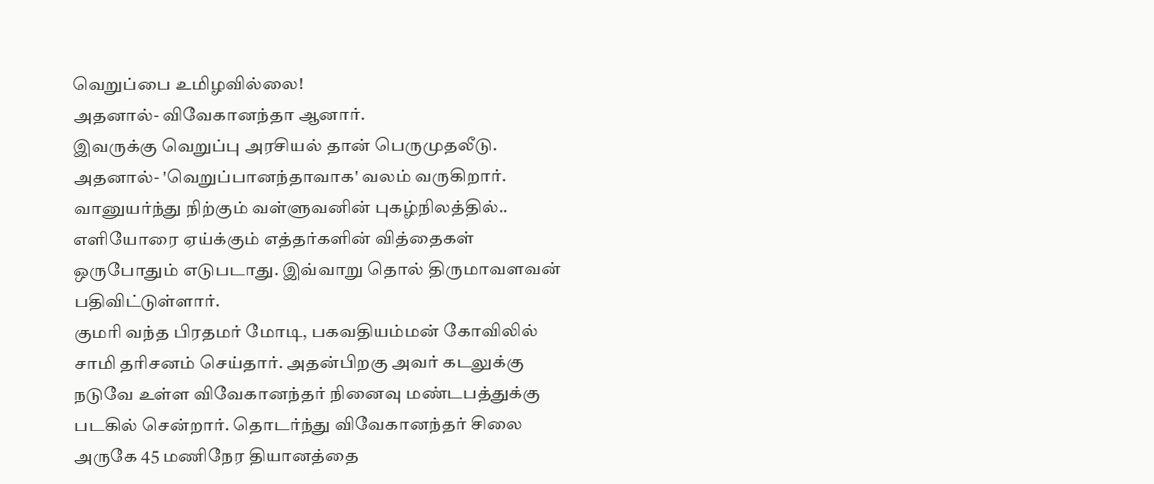வெறுப்பை உமிழவில்லை!
அதனால்- விவேகானந்தா ஆனார்.
இவருக்கு வெறுப்பு அரசியல் தான் பெருமுதலீடு.
அதனால்- 'வெறுப்பானந்தாவாக' வலம் வருகிறார்.
வானுயர்ந்து நிற்கும் வள்ளுவனின் புகழ்நிலத்தில்..
எளியோரை ஏய்க்கும் எத்தர்களின் வித்தைகள்
ஒருபோதும் எடுபடாது. இவ்வாறு தொல் திருமாவளவன் பதிவிட்டுள்ளார்.
குமரி வந்த பிரதமர் மோடி, பகவதியம்மன் கோவிலில் சாமி தரிசனம் செய்தார். அதன்பிறகு அவர் கடலுக்கு நடுவே உள்ள விவேகானந்தர் நினைவு மண்டபத்துக்கு படகில் சென்றார். தொடர்ந்து விவேகானந்தர் சிலை அருகே 45 மணிநேர தியானத்தை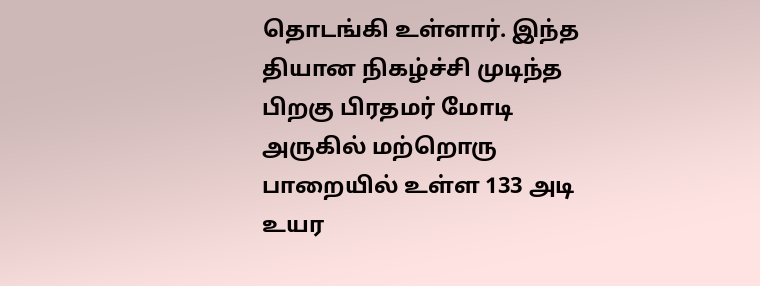தொடங்கி உள்ளார். இந்த தியான நிகழ்ச்சி முடிந்த பிறகு பிரதமர் மோடி அருகில் மற்றொரு பாறையில் உள்ள 133 அடி உயர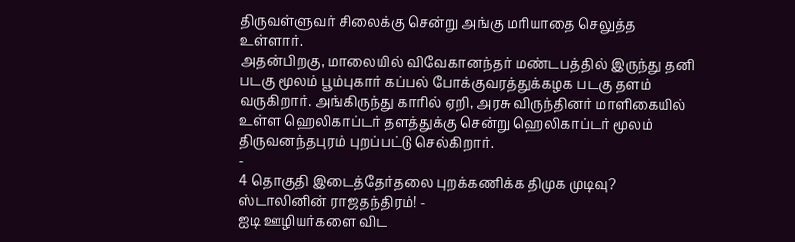திருவள்ளுவர் சிலைக்கு சென்று அங்கு மரியாதை செலுத்த உள்ளார்.
அதன்பிறகு, மாலையில் விவேகானந்தர் மண்டபத்தில் இருந்து தனி படகு மூலம் பூம்புகார் கப்பல் போக்குவரத்துக்கழக படகு தளம் வருகிறார். அங்கிருந்து காரில் ஏறி, அரசு விருந்தினர் மாளிகையில் உள்ள ஹெலிகாப்டர் தளத்துக்கு சென்று ஹெலிகாப்டர் மூலம் திருவனந்தபுரம் புறப்பட்டு செல்கிறார்.
-
4 தொகுதி இடைத்தேர்தலை புறக்கணிக்க திமுக முடிவு? ஸ்டாலினின் ராஜதந்திரம்! -
ஐடி ஊழியர்களை விட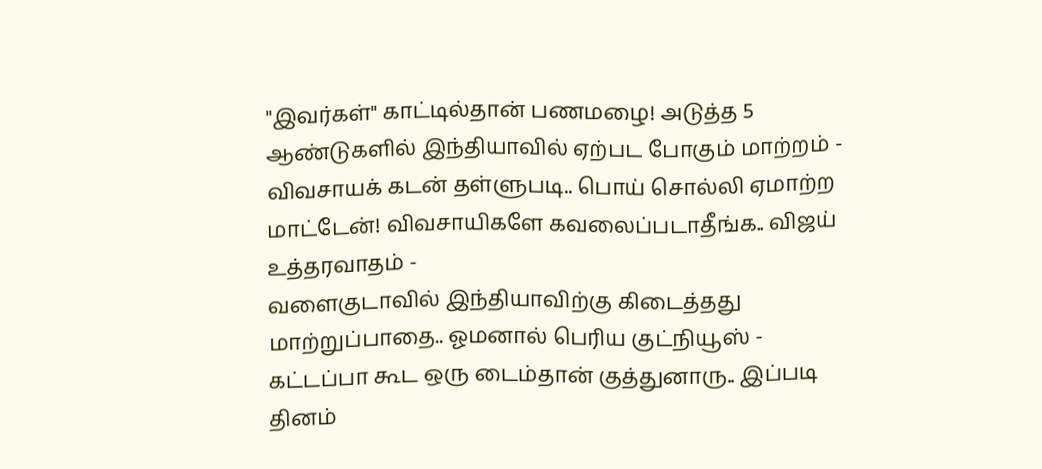"இவர்கள்" காட்டில்தான் பணமழை! அடுத்த 5 ஆண்டுகளில் இந்தியாவில் ஏற்பட போகும் மாற்றம் -
விவசாயக் கடன் தள்ளுபடி.. பொய் சொல்லி ஏமாற்ற மாட்டேன்! விவசாயிகளே கவலைப்படாதீங்க.. விஜய் உத்தரவாதம் -
வளைகுடாவில் இந்தியாவிற்கு கிடைத்தது மாற்றுப்பாதை.. ஓமனால் பெரிய குட்நியூஸ் -
கட்டப்பா கூட ஒரு டைம்தான் குத்துனாரு.. இப்படி தினம்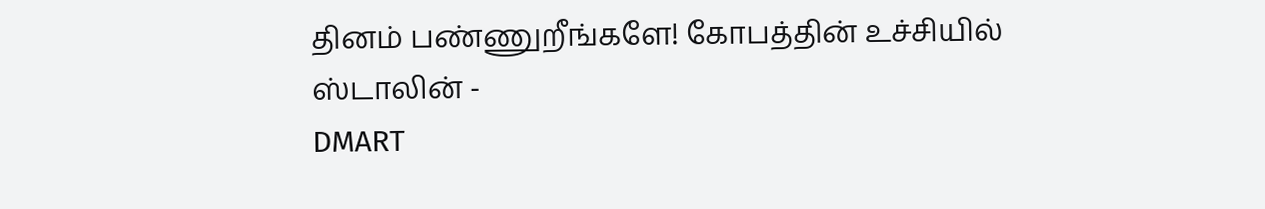தினம் பண்ணுறீங்களே! கோபத்தின் உச்சியில் ஸ்டாலின் -
DMART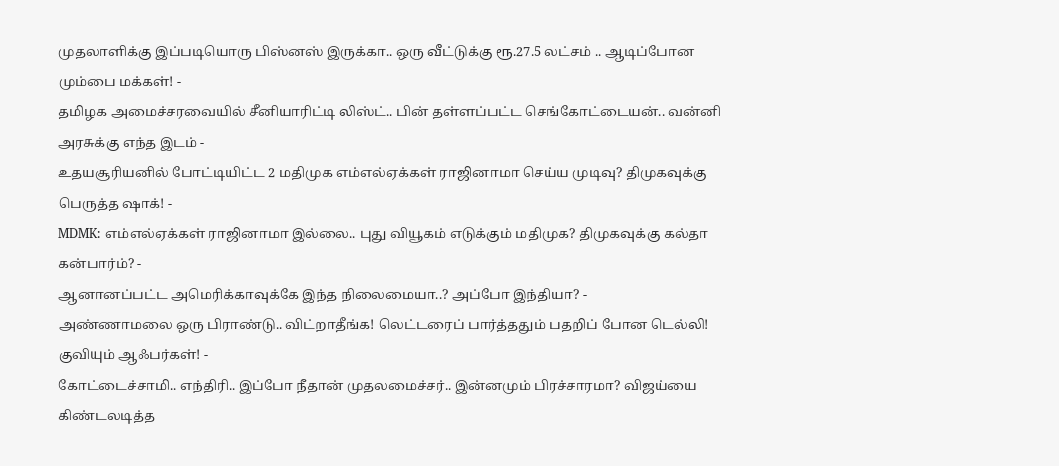முதலாளிக்கு இப்படியொரு பிஸ்னஸ் இருக்கா.. ஒரு வீட்டுக்கு ரூ.27.5 லட்சம் .. ஆடிப்போன மும்பை மக்கள்! -
தமிழக அமைச்சரவையில் சீனியாரிட்டி லிஸ்ட்.. பின் தள்ளப்பட்ட செங்கோட்டையன்.. வன்னி அரசுக்கு எந்த இடம் -
உதயசூரியனில் போட்டியிட்ட 2 மதிமுக எம்எல்ஏக்கள் ராஜினாமா செய்ய முடிவு? திமுகவுக்கு பெருத்த ஷாக்! -
MDMK: எம்எல்ஏக்கள் ராஜினாமா இல்லை.. புது வியூகம் எடுக்கும் மதிமுக? திமுகவுக்கு கல்தா கன்பார்ம்? -
ஆனானப்பட்ட அமெரிக்காவுக்கே இந்த நிலைமையா..? அப்போ இந்தியா? -
அண்ணாமலை ஒரு பிராண்டு.. விட்றாதீங்க! லெட்டரைப் பார்த்ததும் பதறிப் போன டெல்லி! குவியும் ஆஃபர்கள்! -
கோட்டைச்சாமி.. எந்திரி.. இப்போ நீதான் முதலமைச்சர்.. இன்னமும் பிரச்சாரமா? விஜய்யை கிண்டலடித்த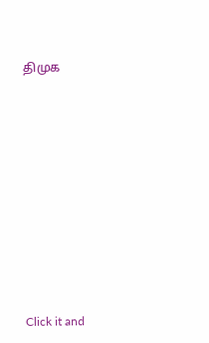திமுக












Click it and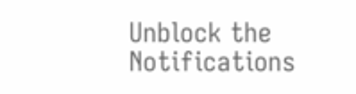Unblock the Notifications